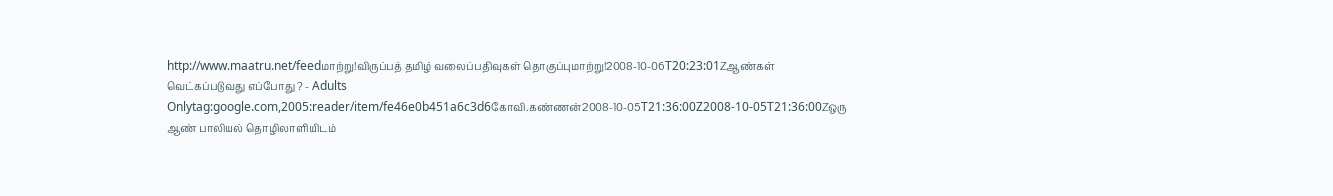http://www.maatru.net/feedமாற்று!விருப்பத் தமிழ் வலைப்பதிவுகள் தொகுப்புமாற்று!2008-10-06T20:23:01Zஆண்கள் வெட்கப்படுவது எப்போது ? - Adults Onlytag:google.com,2005:reader/item/fe46e0b451a6c3d6கோவி.கண்ணன்2008-10-05T21:36:00Z2008-10-05T21:36:00Zஒரு ஆண் பாலியல் தொழிலாளியிடம்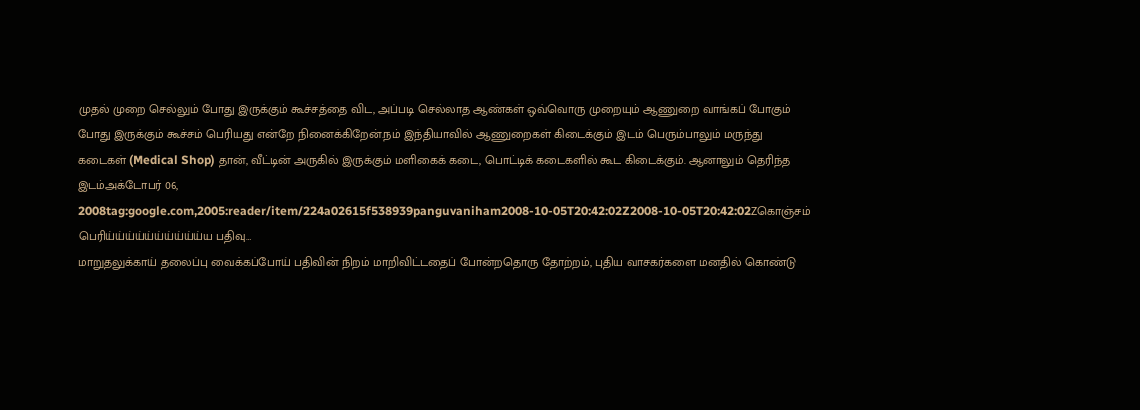முதல் முறை செல்லும் போது இருக்கும் கூச்சத்தை விட, அப்படி செல்லாத ஆண்கள் ஒவ்வொரு முறையும் ஆணுறை வாங்கப் போகும் போது இருக்கும் கூச்சம் பெரியது என்றே நினைக்கிறேன்.நம் இந்தியாவில் ஆணுறைகள் கிடைக்கும் இடம் பெரும்பாலும் மருந்து கடைகள் (Medical Shop) தான், வீட்டின் அருகில் இருக்கும் மளிகைக் கடை, பொட்டிக் கடைகளில் கூட கிடைக்கும். ஆனாலும் தெரிந்த இடம்அக்டோபர் 06, 2008tag:google.com,2005:reader/item/224a02615f538939panguvaniham2008-10-05T20:42:02Z2008-10-05T20:42:02Zகொஞ்சம் பெரிய்ய்ய்ய்ய்ய்ய்ய்ய்ய்ய பதிவு…
மாறுதலுக்காய் தலைப்பு வைக்கப்போய் பதிவின் நிறம் மாறிவிட்டதைப் போன்றதொரு தோற்றம், புதிய வாசகர்களை மனதில் கொண்டு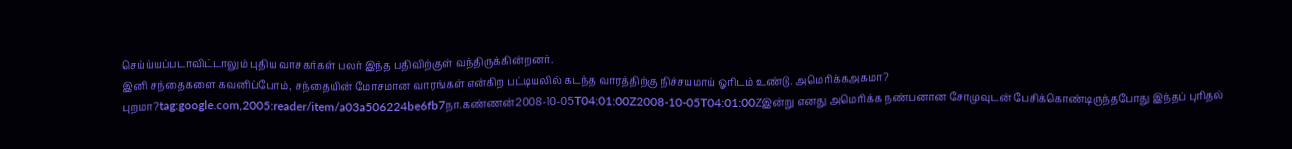செய்ய்யப்படாவிட்டாலும் புதிய வாசகர்கள் பலர் இந்த பதிவிற்குள் வந்திருக்கின்றனர்.
இனி சந்தைகளை கவனிப்போம், சந்தையின் மோசமான வாரங்கள் என்கிற பட்டியலில் கடந்த வாரத்திற்கு நிச்சயமாய் ஓரிடம் உண்டு. அமெரிக்கஅகமா? புறமா?tag:google.com,2005:reader/item/a03a506224be6fb7நா.கண்ணன்2008-10-05T04:01:00Z2008-10-05T04:01:00Zஇன்று எனது அமெரிக்க நண்பனான சோமுவுடன் பேசிக்கொண்டிருந்தபோது இந்தப் புரிதல்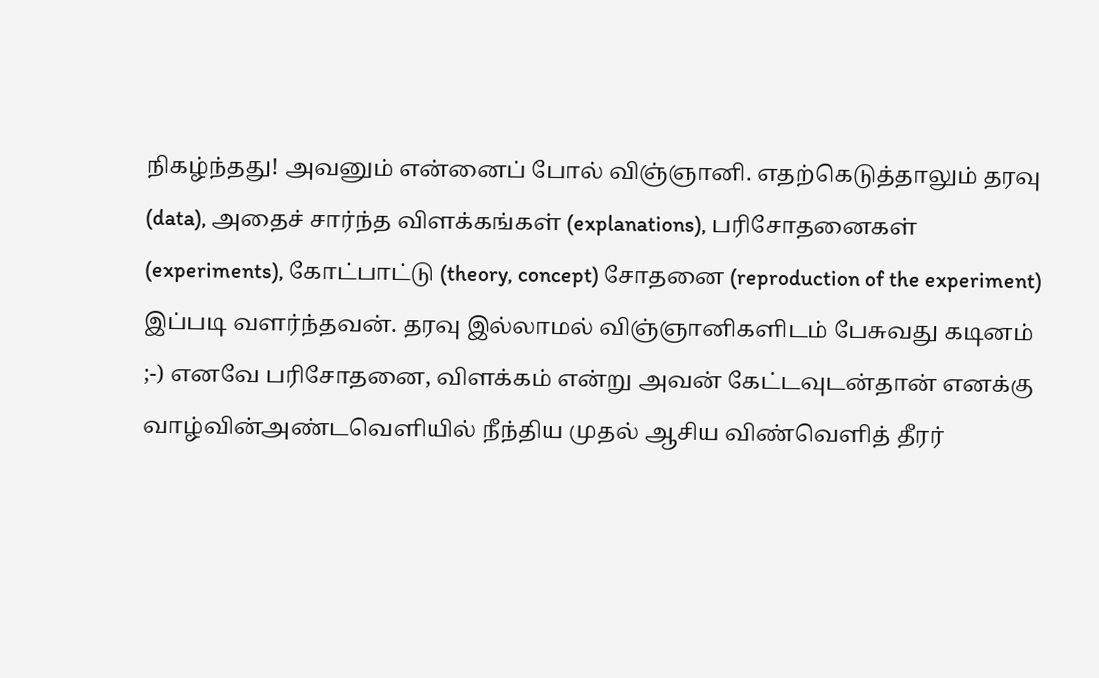நிகழ்ந்தது! அவனும் என்னைப் போல் விஞ்ஞானி. எதற்கெடுத்தாலும் தரவு (data), அதைச் சார்ந்த விளக்கங்கள் (explanations), பரிசோதனைகள் (experiments), கோட்பாட்டு (theory, concept) சோதனை (reproduction of the experiment) இப்படி வளர்ந்தவன். தரவு இல்லாமல் விஞ்ஞானிகளிடம் பேசுவது கடினம் ;-) எனவே பரிசோதனை, விளக்கம் என்று அவன் கேட்டவுடன்தான் எனக்கு வாழ்வின்அண்டவெளியில் நீந்திய முதல் ஆசிய விண்வெளித் தீரர்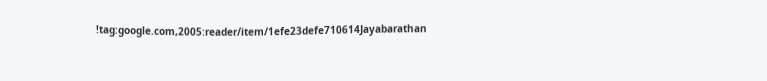!tag:google.com,2005:reader/item/1efe23defe710614Jayabarathan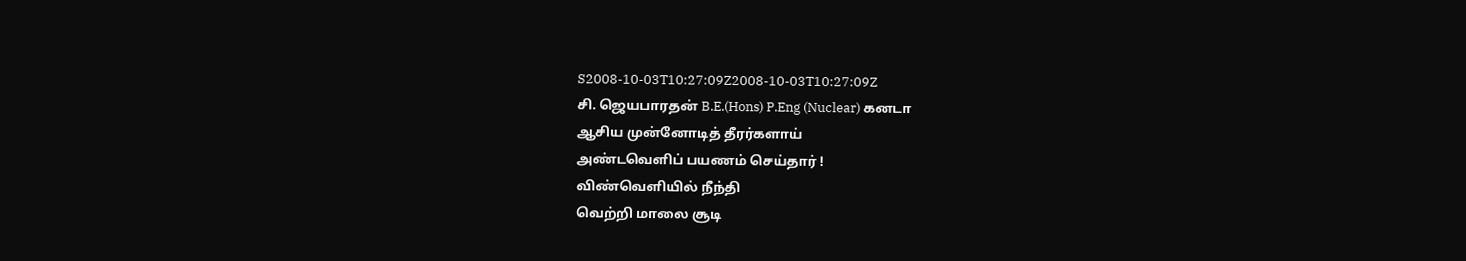S2008-10-03T10:27:09Z2008-10-03T10:27:09Z
சி. ஜெயபாரதன் B.E.(Hons) P.Eng (Nuclear) கனடா
ஆசிய முன்னோடித் தீரர்களாய்
அண்டவெளிப் பயணம் செய்தார் !
விண்வெளியில் நீந்தி
வெற்றி மாலை சூடி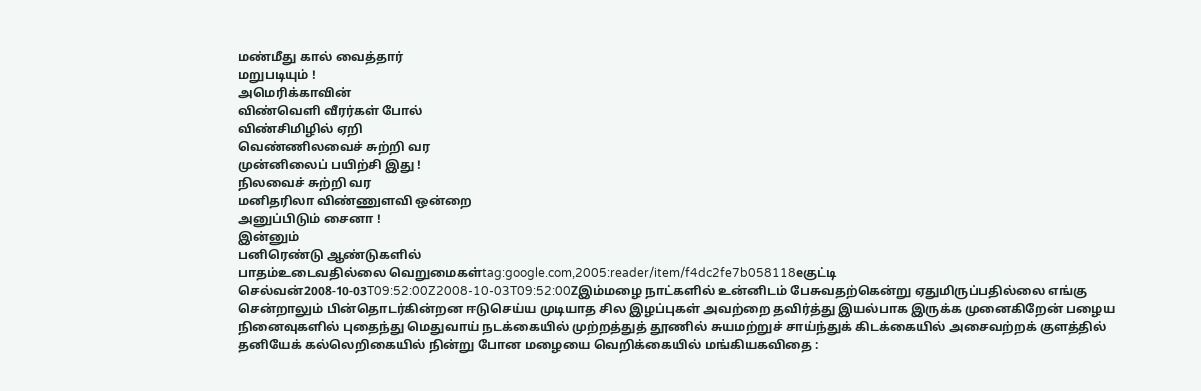மண்மீது கால் வைத்தார்
மறுபடியும் !
அமெரிக்காவின்
விண்வெளி வீரர்கள் போல்
விண்சிமிழில் ஏறி
வெண்ணிலவைச் சுற்றி வர
முன்னிலைப் பயிற்சி இது !
நிலவைச் சுற்றி வர
மனிதரிலா விண்ணுளவி ஒன்றை
அனுப்பிடும் சைனா !
இன்னும்
பனிரெண்டு ஆண்டுகளில்
பாதம்உடைவதில்லை வெறுமைகள்tag:google.com,2005:reader/item/f4dc2fe7b058118eகுட்டி செல்வன்2008-10-03T09:52:00Z2008-10-03T09:52:00Zஇம்மழை நாட்களில் உன்னிடம் பேசுவதற்கென்று ஏதுமிருப்பதில்லை எங்கு சென்றாலும் பின்தொடர்கின்றன ஈடுசெய்ய முடியாத சில இழப்புகள் அவற்றை தவிர்த்து இயல்பாக இருக்க முனைகிறேன் பழைய நினைவுகளில் புதைந்து மெதுவாய் நடக்கையில் முற்றத்துத் தூணில் சுயமற்றுச் சாய்ந்துக் கிடக்கையில் அசைவற்றக் குளத்தில் தனியேக் கல்லெறிகையில் நின்று போன மழையை வெறிக்கையில் மங்கியகவிதை :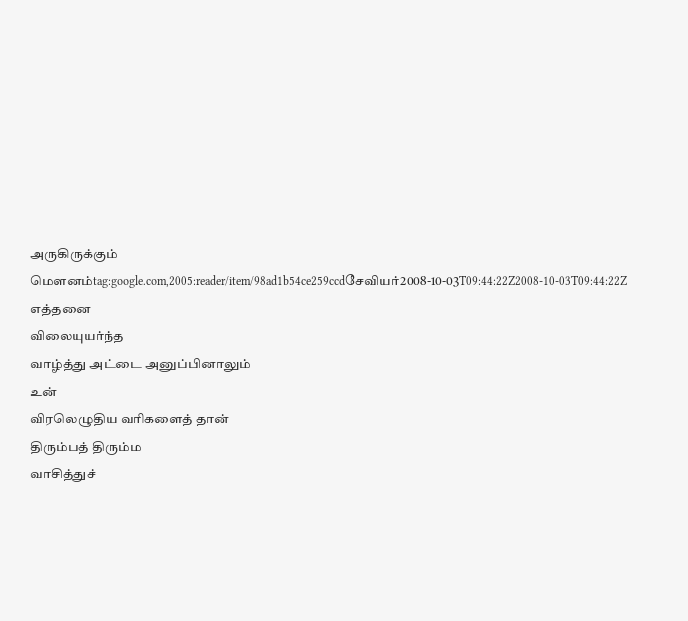அருகிருக்கும் மௌனம்tag:google.com,2005:reader/item/98ad1b54ce259ccdசேவியர்2008-10-03T09:44:22Z2008-10-03T09:44:22Z
எத்தனை
விலையுயர்ந்த
வாழ்த்து அட்டை அனுப்பினாலும்
உன்
விரலெழுதிய வரிகளைத் தான்
திரும்பத் திரும்ம
வாசித்துச்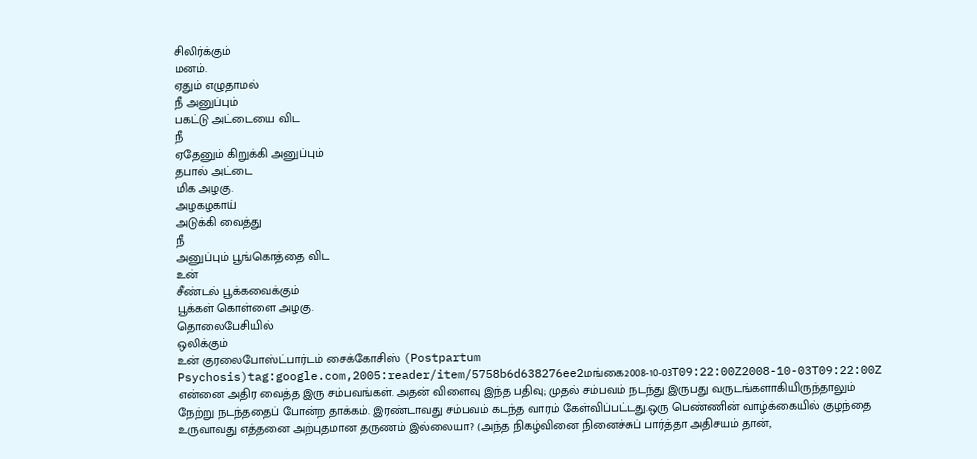சிலிர்க்கும்
மனம்.
ஏதும் எழுதாமல்
நீ அனுப்பும்
பகட்டு அட்டையை விட
நீ
ஏதேனும் கிறுக்கி அனுப்பும்
தபால் அட்டை
மிக அழகு.
அழகழகாய்
அடுக்கி வைத்து
நீ
அனுப்பும் பூங்கொத்தை விட
உன்
சீண்டல் பூக்கவைக்கும்
பூக்கள் கொள்ளை அழகு.
தொலைபேசியில்
ஒலிக்கும்
உன் குரலைபோஸ்ட்பார்டம் சைக்கோசிஸ் (Postpartum Psychosis)tag:google.com,2005:reader/item/5758b6d638276ee2மங்கை2008-10-03T09:22:00Z2008-10-03T09:22:00Z என்னை அதிர வைத்த இரு சம்பவங்கள். அதன் விளைவு இந்த பதிவு; முதல் சம்பவம் நடந்து இருபது வருடங்களாகியிருந்தாலும் நேற்று நடந்ததைப் போன்ற தாக்கம். இரண்டாவது சம்பவம் கடந்த வாரம் கேள்விப்பட்டது.ஒரு பெண்ணின் வாழ்க்கையில் குழந்தை உருவாவது எத்தனை அற்புதமான தருணம் இல்லையா? (அந்த நிகழ்வினை நினைச்சுப் பார்த்தா அதிசயம் தான்,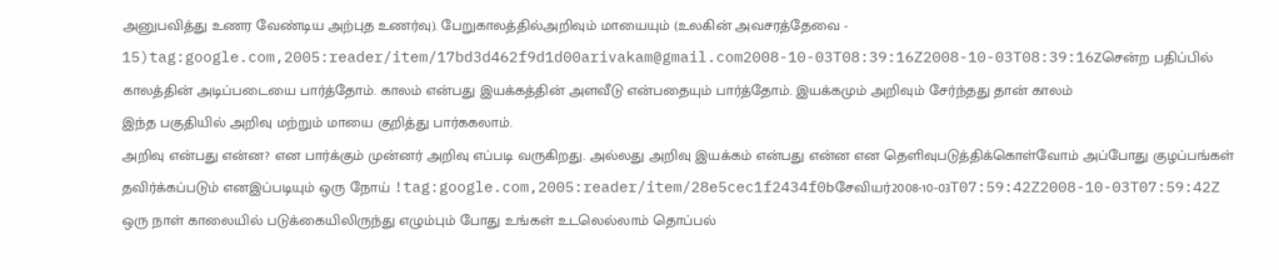அனுபவித்து உணர வேண்டிய அற்புத உணர்வு). பேறுகாலத்தில்அறிவும் மாயையும் (உலகின் அவசரத்தேவை - 15)tag:google.com,2005:reader/item/17bd3d462f9d1d00arivakam@gmail.com2008-10-03T08:39:16Z2008-10-03T08:39:16Zசென்ற பதிப்பில் காலத்தின் அடிப்படையை பார்த்தோம். காலம் என்பது இயக்கத்தின் அளவீடு என்பதையும் பார்த்தோம். இயக்கமும் அறிவும் சேர்ந்தது தான் காலம்
இந்த பகுதியில் அறிவு மற்றும் மாயை குறித்து பார்ககலாம்.
அறிவு என்பது என்ன? என பார்க்கும் முன்னர் அறிவு எப்படி வருகிறது. அல்லது அறிவு இயக்கம் என்பது என்ன என தெளிவுபடுத்திக்கொள்வோம் அப்போது குழப்பங்கள் தவிர்க்கப்படும் எனஇப்படியும் ஒரு நோய் !tag:google.com,2005:reader/item/28e5cec1f2434f0bசேவியர்2008-10-03T07:59:42Z2008-10-03T07:59:42Z
ஒரு நாள் காலையில் படுக்கையிலிருந்து எழும்பும் போது உங்கள் உடலெல்லாம் தொப்பல்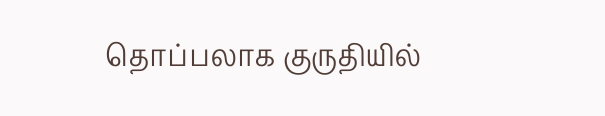தொப்பலாக குருதியில்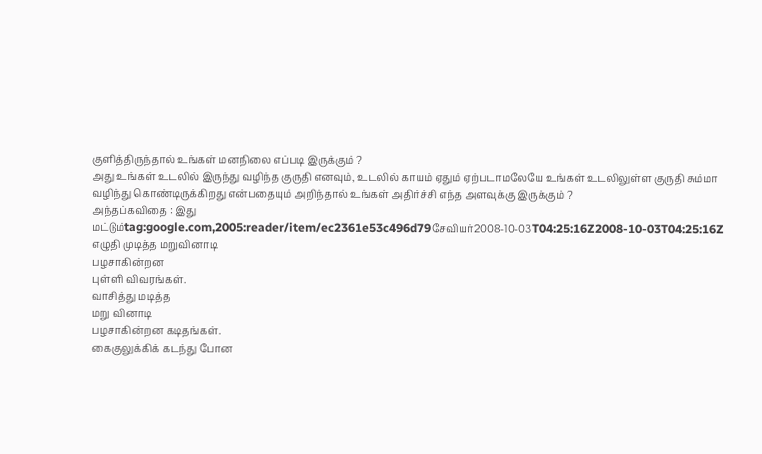குளித்திருந்தால் உங்கள் மனநிலை எப்படி இருக்கும் ?
அது உங்கள் உடலில் இருந்து வழிந்த குருதி எனவும், உடலில் காயம் ஏதும் ஏற்படாமலேயே உங்கள் உடலிலுள்ள குருதி சும்மா வழிந்து கொண்டிருக்கிறது என்பதையும் அறிந்தால் உங்கள் அதிர்ச்சி எந்த அளவுக்கு இருக்கும் ?
அந்தப்கவிதை : இது மட்டும்tag:google.com,2005:reader/item/ec2361e53c496d79சேவியர்2008-10-03T04:25:16Z2008-10-03T04:25:16Z
எழுதி முடித்த மறுவினாடி
பழசாகின்றன
புள்ளி விவரங்கள்.
வாசித்து மடித்த
மறு வினாடி
பழசாகின்றன கடிதங்கள்.
கைகுலுக்கிக் கடந்து போன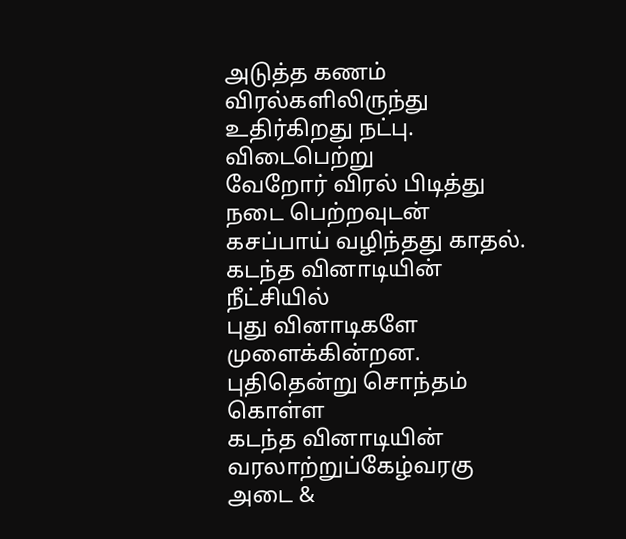அடுத்த கணம்
விரல்களிலிருந்து
உதிர்கிறது நட்பு.
விடைபெற்று
வேறோர் விரல் பிடித்து
நடை பெற்றவுடன்
கசப்பாய் வழிந்தது காதல்.
கடந்த வினாடியின்
நீட்சியில்
புது வினாடிகளே
முளைக்கின்றன.
புதிதென்று சொந்தம் கொள்ள
கடந்த வினாடியின்
வரலாற்றுப்கேழ்வரகு அடை &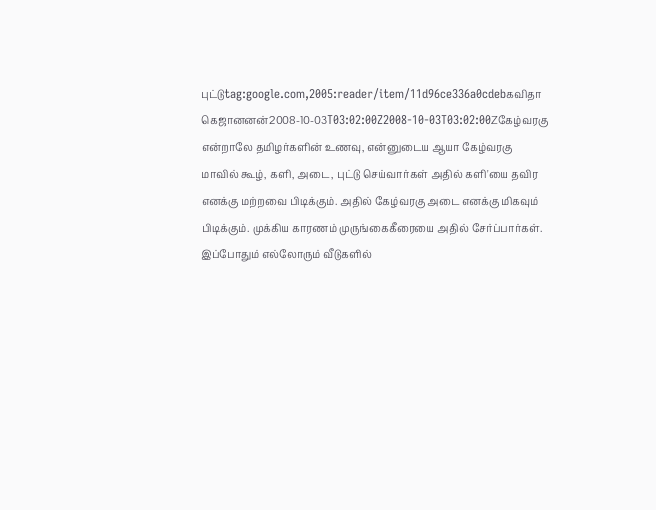புட்டுtag:google.com,2005:reader/item/11d96ce336a0cdebகவிதா கெஜானனன்2008-10-03T03:02:00Z2008-10-03T03:02:00Zகேழ்வரகு என்றாலே தமிழர்களின் உணவு, என்னுடைய ஆயா கேழ்வரகு மாவில் கூழ், களி, அடை, புட்டு செய்வார்கள் அதில் களி'யை தவிர எனக்கு மற்றவை பிடிக்கும். அதில் கேழ்வரகு அடை எனக்கு மிகவும் பிடிக்கும். முக்கிய காரணம் முருங்கைகீரையை அதில் சேர்ப்பார்கள். இப்போதும் எல்லோரும் வீடுகளில்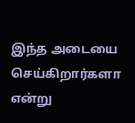இந்த அடையை செய்கிறார்களா என்று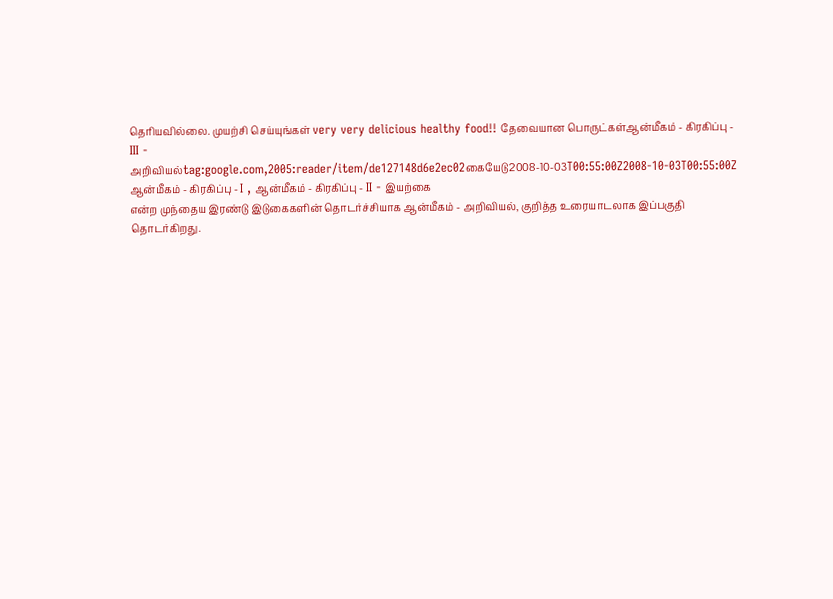தெரியவில்லை. முயற்சி செய்யுங்கள் very very delicious healthy food!! தேவையான பொருட்கள்ஆன்மீகம் - கிரகிப்பு - III - அறிவியல்tag:google.com,2005:reader/item/de127148d6e2ec02கையேடு2008-10-03T00:55:00Z2008-10-03T00:55:00Z
ஆன்மீகம் - கிரகிப்பு - I , ஆன்மீகம் - கிரகிப்பு - II - இயற்கை
என்ற முந்தைய இரண்டு இடுகைகளின் தொடர்ச்சியாக ஆன்மீகம் - அறிவியல், குறித்த உரையாடலாக இப்பகுதி தொடர்கிறது.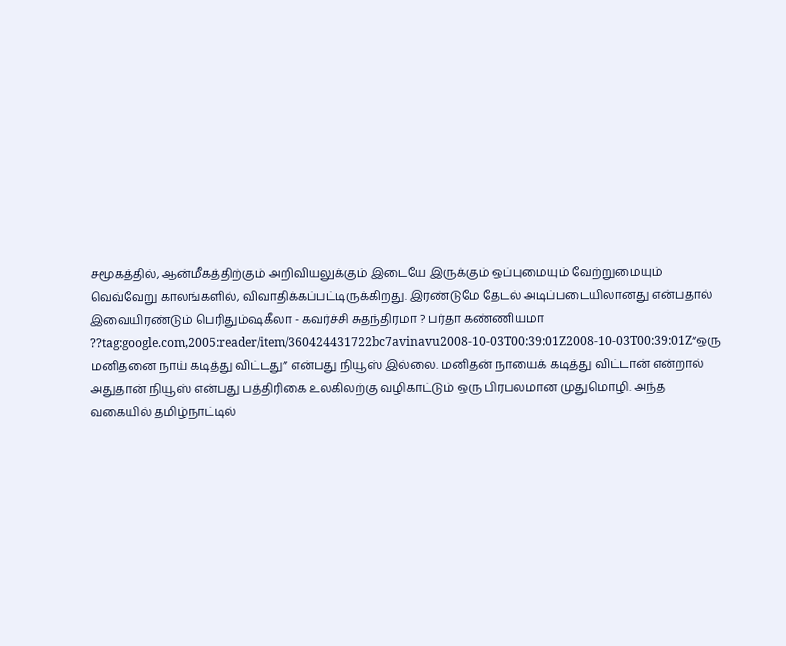சமூகத்தில், ஆன்மீகத்திற்கும் அறிவியலுக்கும் இடையே இருக்கும் ஒப்புமையும் வேற்றுமையும் வெவ்வேறு காலங்களில், விவாதிக்கப்பட்டிருக்கிறது. இரண்டுமே தேடல் அடிப்படையிலானது என்பதால் இவையிரண்டும் பெரிதும்ஷகீலா - கவர்ச்சி சுதந்திரமா ? பர்தா கண்ணியமா ??tag:google.com,2005:reader/item/360424431722bc7avinavu2008-10-03T00:39:01Z2008-10-03T00:39:01Z“ஒரு மனிதனை நாய் கடித்து விட்டது” என்பது நியூஸ் இல்லை. மனிதன் நாயைக் கடித்து விட்டான் என்றால் அதுதான் நியூஸ் என்பது பத்திரிகை உலகிலற்கு வழிகாட்டும் ஒரு பிரபலமான முதுமொழி. அந்த வகையில் தமிழ்நாட்டில்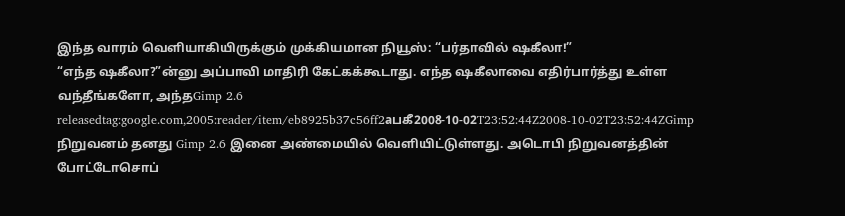இந்த வாரம் வெளியாகியிருக்கும் முக்கியமான நியூஸ்: “பர்தாவில் ஷகீலா!”
“எந்த ஷகீலா?”ன்னு அப்பாவி மாதிரி கேட்கக்கூடாது. எந்த ஷகீலாவை எதிர்பார்த்து உள்ள வந்தீங்களோ, அந்தGimp 2.6 releasedtag:google.com,2005:reader/item/eb8925b37c56ff2aபகீ2008-10-02T23:52:44Z2008-10-02T23:52:44ZGimp நிறுவனம் தனது Gimp 2.6 இனை அண்மையில் வெளியிட்டுள்ளது. அடொபி நிறுவனத்தின் போட்டோசொப்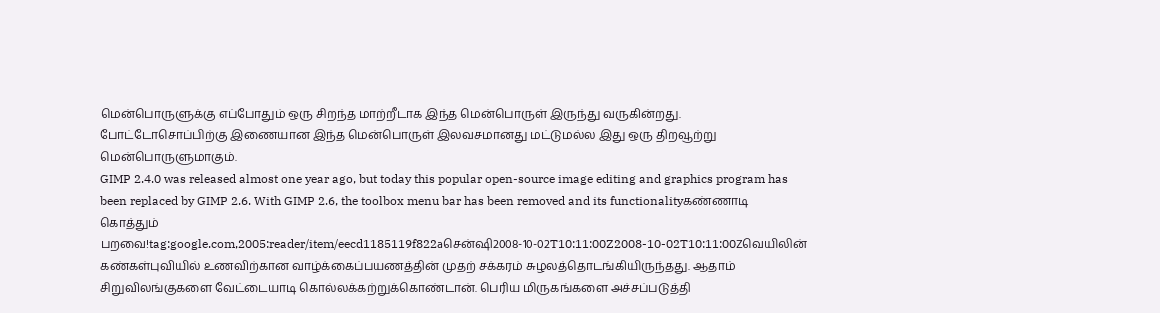மென்பொருளுக்கு எப்போதும் ஒரு சிறந்த மாற்றீடாக இந்த மென்பொருள் இருந்து வருகின்றது. போட்டோசொப்பிற்கு இணையான இந்த மென்பொருள் இலவசமானது மட்டுமல்ல இது ஒரு திறவூற்று மென்பொருளுமாகும்.
GIMP 2.4.0 was released almost one year ago, but today this popular open-source image editing and graphics program has been replaced by GIMP 2.6. With GIMP 2.6, the toolbox menu bar has been removed and its functionalityகண்ணாடி கொத்தும் பறவை!tag:google.com,2005:reader/item/eecd1185119f822aசென்ஷி2008-10-02T10:11:00Z2008-10-02T10:11:00Zவெயிலின் கண்கள்புவியில் உணவிற்கான வாழ்க்கைப்பயணத்தின் முதற் சக்கரம் சுழலத்தொடங்கியிருந்தது. ஆதாம் சிறுவிலங்குகளை வேட்டையாடி கொல்லக்கற்றுக்கொண்டான். பெரிய மிருகங்களை அச்சப்படுத்தி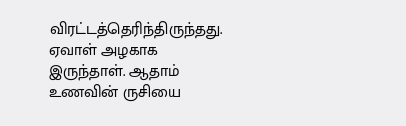விரட்டத்தெரிந்திருந்தது. ஏவாள் அழகாக இருந்தாள். ஆதாம் உணவின் ருசியை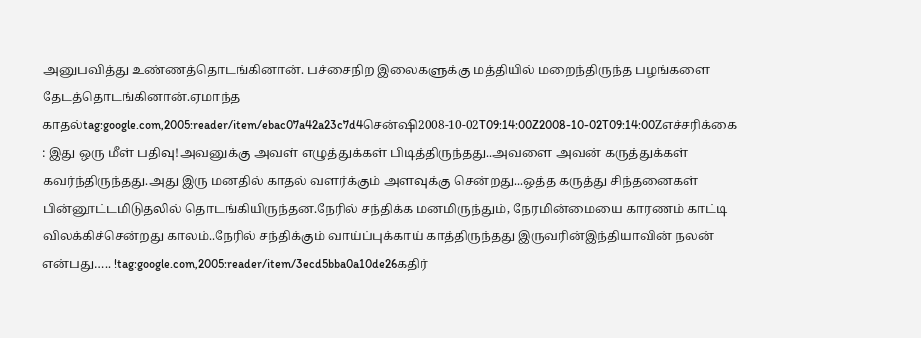அனுபவித்து உண்ணத்தொடங்கினான். பச்சைநிற இலைகளுக்கு மத்தியில் மறைந்திருந்த பழங்களை தேடத்தொடங்கினான்.ஏமாந்த காதல்tag:google.com,2005:reader/item/ebac07a42a23c7d4சென்ஷி2008-10-02T09:14:00Z2008-10-02T09:14:00Zஎச்சரிக்கை : இது ஒரு மீள் பதிவு!அவனுக்கு அவள் எழுத்துக்கள் பிடித்திருந்தது..அவளை அவன் கருத்துக்கள் கவர்ந்திருந்தது.அது இரு மனதில் காதல் வளர்க்கும் அளவுக்கு சென்றது...ஒத்த கருத்து சிந்தனைகள் பின்னூட்டமிடுதலில் தொடங்கியிருந்தன.நேரில் சந்திக்க மனமிருந்தும், நேரமின்மையை காரணம் காட்டி விலக்கிச்சென்றது காலம்..நேரில் சந்திக்கும் வாய்ப்புக்காய் காத்திருந்தது இருவரின்இந்தியாவின் நலன் என்பது….. !tag:google.com,2005:reader/item/3ecd5bba0a10de26கதிர்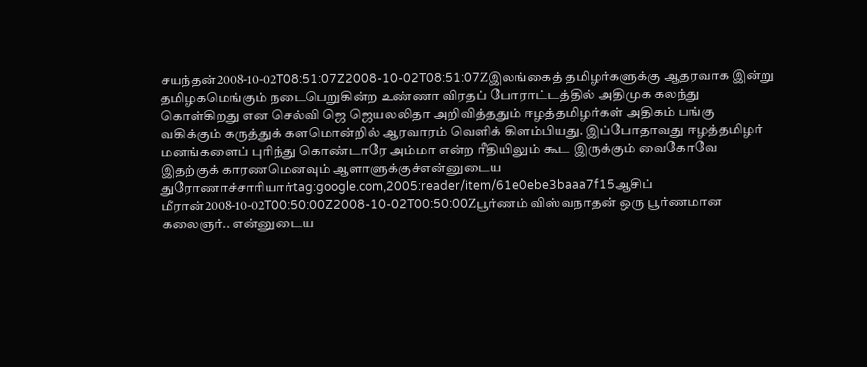சயந்தன்2008-10-02T08:51:07Z2008-10-02T08:51:07Zஇலங்கைத் தமிழர்களுக்கு ஆதரவாக இன்று தமிழகமெங்கும் நடைபெறுகின்ற உண்ணா விரதப் போராட்டத்தில் அதிமுக கலந்து கொள்கிறது என செல்வி ஜெ ஜெயலலிதா அறிவித்ததும் ஈழத்தமிழர்கள் அதிகம் பங்கு வகிக்கும் கருத்துக் களமொன்றில் ஆரவாரம் வெளிக் கிளம்பியது. இப்போதாவது ஈழத்தமிழர் மனங்களைப் புரிந்து கொண்டாரே அம்மா என்ற ரீதியிலும் கூட இருக்கும் வைகோவே இதற்குக் காரணமெனவும் ஆளாளுக்குச்என்னுடைய துரோணாச்சாரியார்tag:google.com,2005:reader/item/61e0ebe3baaa7f15ஆசிப் மீரான்2008-10-02T00:50:00Z2008-10-02T00:50:00Zபூர்ணம் விஸ்வநாதன் ஒரு பூர்ணமான கலைஞர்.. என்னுடைய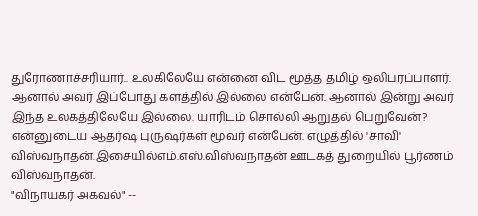துரோணாச்சரியார்.. உலகிலேயே என்னை விட மூத்த தமிழ் ஒலிபரப்பாளர். ஆனால் அவர் இப்போது களத்தில் இல்லை என்பேன். ஆனால் இன்று அவர் இந்த உலகத்திலேயே இல்லை. யாரிடம் சொல்லி ஆறுதல் பெறுவேன்?
என்னுடைய ஆதர்ஷ புருஷர்கள் மூவர் என்பேன். எழுத்தில் 'சாவி'
விஸ்வநாதன்.இசையில்எம்.எஸ்.விஸ்வநாதன் ஊடகத் துறையில் பூர்ணம் விஸ்வநாதன்.
"விநாயகர் அகவல்" --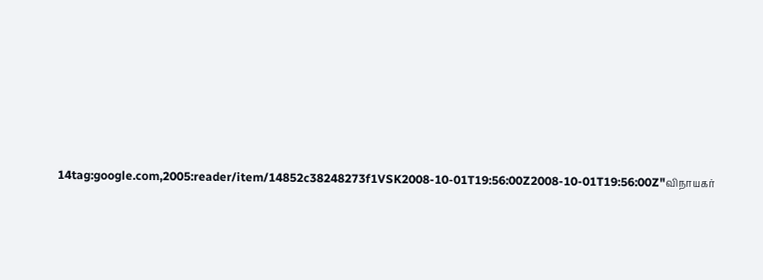14tag:google.com,2005:reader/item/14852c38248273f1VSK2008-10-01T19:56:00Z2008-10-01T19:56:00Z"விநாயகர்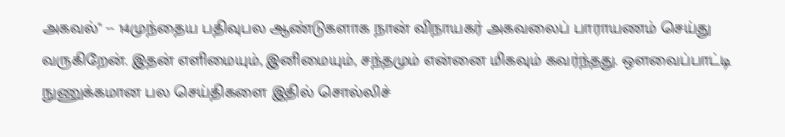அகவல்" -- 14முந்தைய பதிவுபல ஆண்டுகளாக நான் விநாயகர் அகவலைப் பாராயணம் செய்து வருகிறேன். இதன் எளிமையும், இனிமையும், சந்தமும் என்னை மிகவும் கவர்ந்தது. ஔவைப்பாட்டி நுணுக்கமான பல செய்திகளை இதில் சொல்லிச்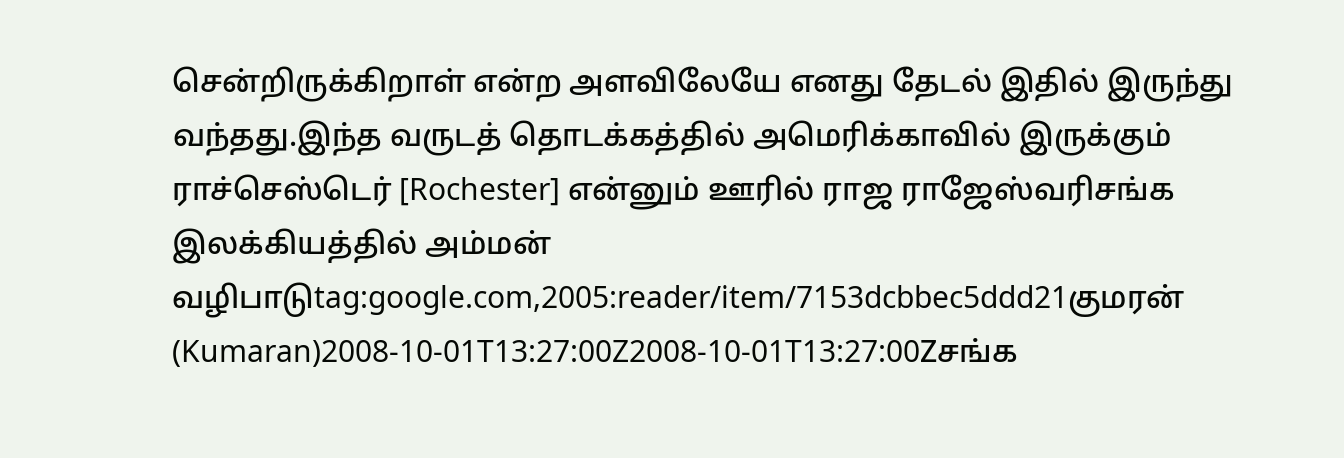சென்றிருக்கிறாள் என்ற அளவிலேயே எனது தேடல் இதில் இருந்து வந்தது.இந்த வருடத் தொடக்கத்தில் அமெரிக்காவில் இருக்கும் ராச்செஸ்டெர் [Rochester] என்னும் ஊரில் ராஜ ராஜேஸ்வரிசங்க இலக்கியத்தில் அம்மன் வழிபாடுtag:google.com,2005:reader/item/7153dcbbec5ddd21குமரன் (Kumaran)2008-10-01T13:27:00Z2008-10-01T13:27:00Zசங்க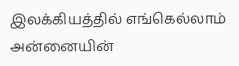இலக்கியத்தில் எங்கெல்லாம் அன்னையின்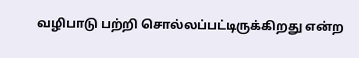வழிபாடு பற்றி சொல்லப்பட்டிருக்கிறது என்ற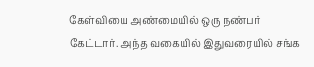கேள்வியை அண்மையில் ஒரு நண்பர் கேட்டார். அந்த வகையில் இதுவரையில் சங்க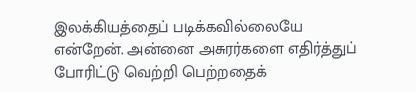இலக்கியத்தைப் படிக்கவில்லையே என்றேன். அன்னை அசுரர்களை எதிர்த்துப் போரிட்டு வெற்றி பெற்றதைக்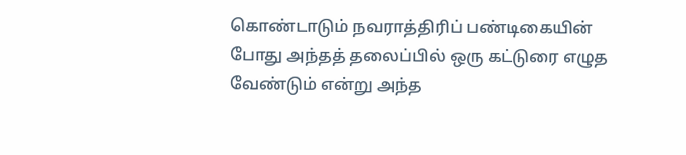கொண்டாடும் நவராத்திரிப் பண்டிகையின் போது அந்தத் தலைப்பில் ஒரு கட்டுரை எழுத வேண்டும் என்று அந்த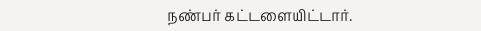நண்பர் கட்டளையிட்டார்.